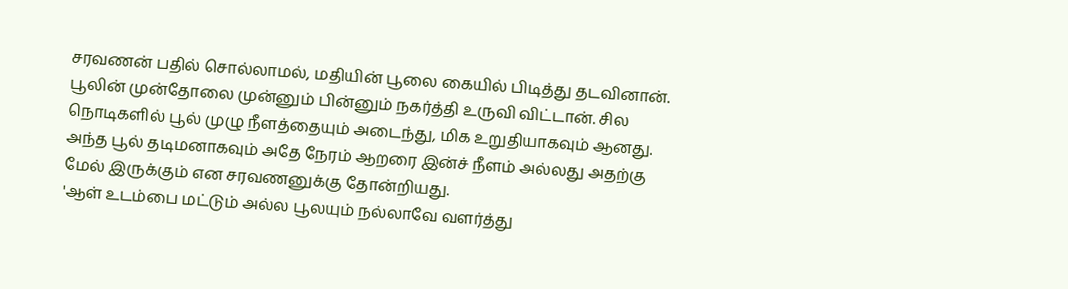சரவணன் பதில் சொல்லாமல், மதியின் பூலை கையில் பிடித்து தடவினான். பூலின் முன்தோலை முன்னும் பின்னும் நகர்த்தி உருவி விட்டான். சில நொடிகளில் பூல் முழு நீளத்தையும் அடைந்து, மிக உறுதியாகவும் ஆனது.
அந்த பூல் தடிமனாகவும் அதே நேரம் ஆறரை இன்ச் நீளம் அல்லது அதற்கு மேல் இருக்கும் என சரவணனுக்கு தோன்றியது.
'ஆள் உடம்பை மட்டும் அல்ல பூலயும் நல்லாவே வளர்த்து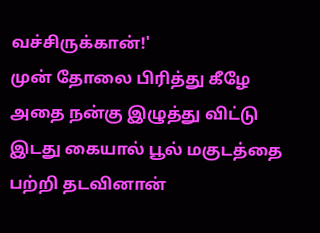வச்சிருக்கான்!'
முன் தோலை பிரித்து கீழே அதை நன்கு இழுத்து விட்டு இடது கையால் பூல் மகுடத்தை பற்றி தடவினான்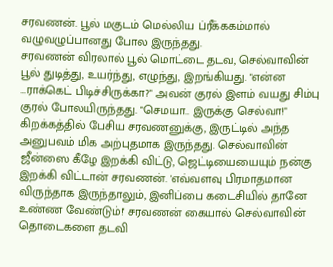சரவணன். பூல் மகுடம் மெல்லிய ப்ரீக்ககம்மால் வழுவழுப்பானது போல இருந்தது.
சரவணன் விரலால் பூல் மொட்டை தடவ, செல்வாவின் பூல் துடித்து, உயர்ந்து, எழுந்து, இறங்கியது. "என்ன …ராக்கெட் பிடிச்சிருக்கா?" அவன் குரல் இளம் வயது சிம்பு குரல் போலயிருந்தது. "செமயா.. இருக்கு செல்வா!" கிறக்கத்தில் பேசிய சரவணனுக்கு, இருட்டில் அந்த அனுபவம் மிக அற்புதமாக இருந்தது. செல்வாவின் ஜீன்ஸை கீழே இறக்கி விட்டு, ஜெட்டியையையும் நன்கு இறக்கி விட்டான் சரவணன். 'எவ்வளவு பிரமாதமான விருந்தாக இருந்தாலும், இனிப்பை கடைசியில் தானே உண்ண வேண்டும்!' சரவணன் கையால் செல்வாவின் தொடைகளை தடவி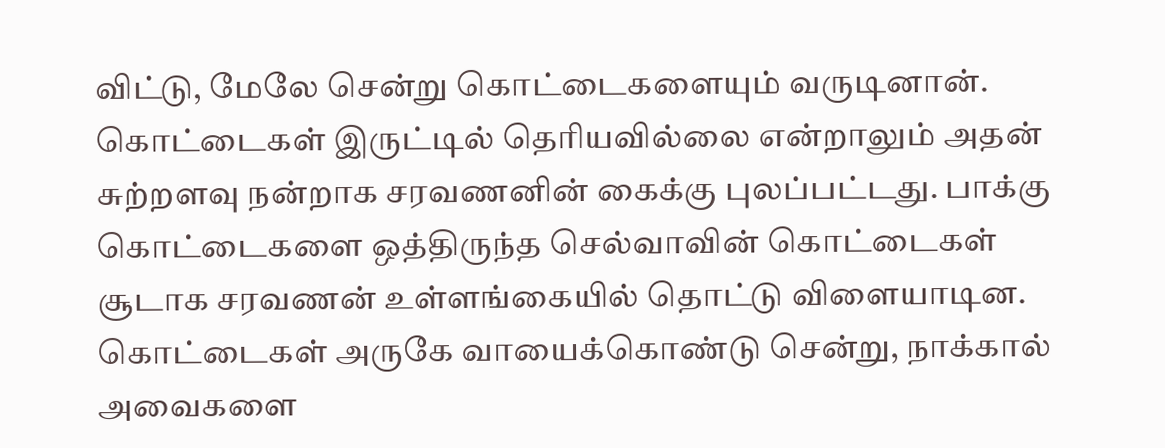விட்டு, மேலே சென்று கொட்டைகளையும் வருடினான்.
கொட்டைகள் இருட்டில் தெரியவில்லை என்றாலும் அதன் சுற்றளவு நன்றாக சரவணனின் கைக்கு புலப்பட்டது. பாக்கு கொட்டைகளை ஒத்திருந்த செல்வாவின் கொட்டைகள் சூடாக சரவணன் உள்ளங்கையில் தொட்டு விளையாடின. கொட்டைகள் அருகே வாயைக்கொண்டு சென்று, நாக்கால் அவைகளை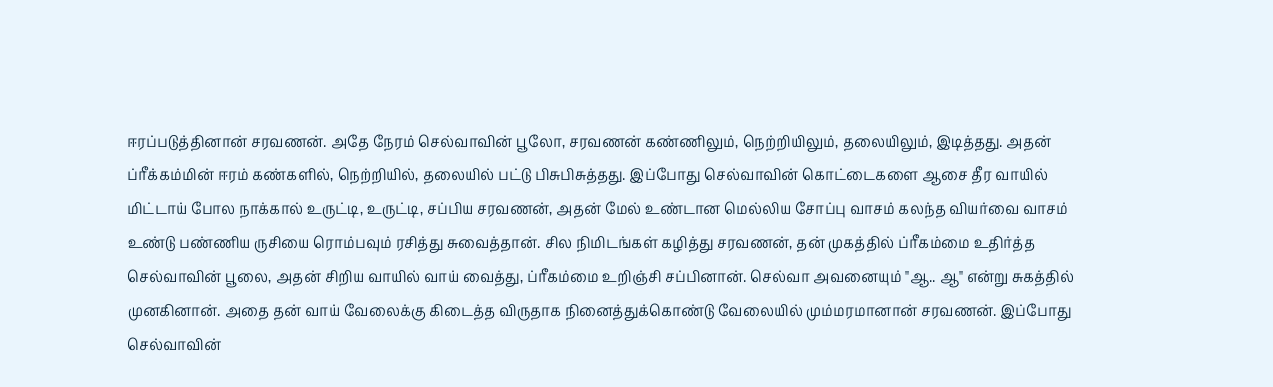ஈரப்படுத்தினான் சரவணன். அதே நேரம் செல்வாவின் பூலோ, சரவணன் கண்ணிலும், நெற்றியிலும், தலையிலும், இடித்தது. அதன் ப்ரீக்கம்மின் ஈரம் கண்களில், நெற்றியில், தலையில் பட்டு பிசுபிசுத்தது. இப்போது செல்வாவின் கொட்டைகளை ஆசை தீர வாயில் மிட்டாய் போல நாக்கால் உருட்டி, உருட்டி, சப்பிய சரவணன், அதன் மேல் உண்டான மெல்லிய சோப்பு வாசம் கலந்த வியர்வை வாசம் உண்டு பண்ணிய ருசியை ரொம்பவும் ரசித்து சுவைத்தான். சில நிமிடங்கள் கழித்து சரவணன், தன் முகத்தில் ப்ரீகம்மை உதிர்த்த செல்வாவின் பூலை, அதன் சிறிய வாயில் வாய் வைத்து, ப்ரீகம்மை உறிஞ்சி சப்பினான். செல்வா அவனையும் "ஆ.. ஆ" என்று சுகத்தில் முனகினான். அதை தன் வாய் வேலைக்கு கிடைத்த விருதாக நினைத்துக்கொண்டு வேலையில் மும்மரமானான் சரவணன். இப்போது செல்வாவின்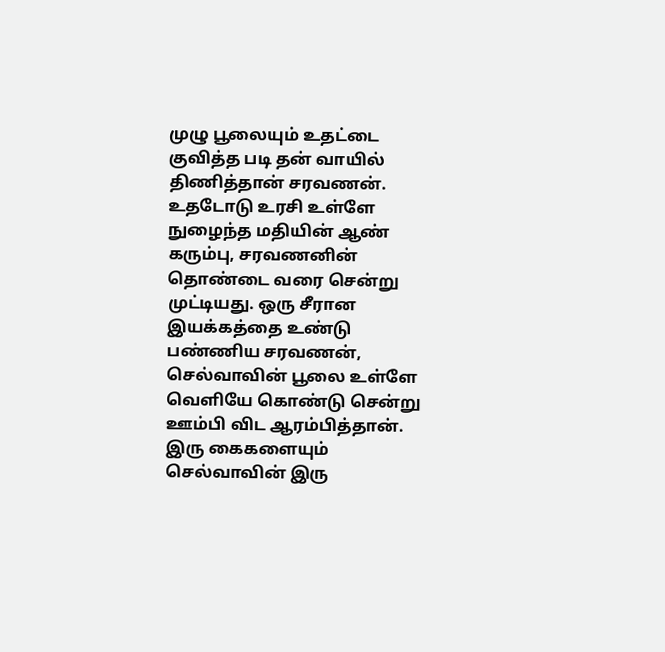முழு பூலையும் உதட்டை குவித்த படி தன் வாயில் திணித்தான் சரவணன். உதடோடு உரசி உள்ளே நுழைந்த மதியின் ஆண் கரும்பு, சரவணனின் தொண்டை வரை சென்று முட்டியது. ஒரு சீரான இயக்கத்தை உண்டு பண்ணிய சரவணன், செல்வாவின் பூலை உள்ளே வெளியே கொண்டு சென்று ஊம்பி விட ஆரம்பித்தான். இரு கைகளையும் செல்வாவின் இரு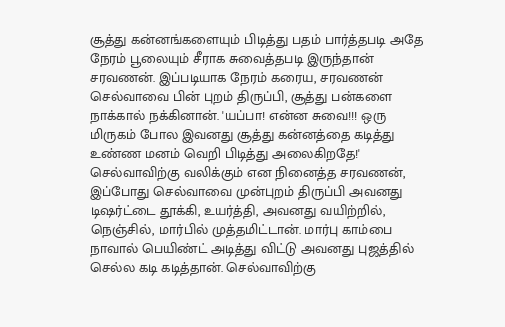சூத்து கன்னங்களையும் பிடித்து பதம் பார்த்தபடி அதே நேரம் பூலையும் சீராக சுவைத்தபடி இருந்தான் சரவணன். இப்படியாக நேரம் கரைய, சரவணன் செல்வாவை பின் புறம் திருப்பி, சூத்து பன்களை நாக்கால் நக்கினான். 'யப்பா! என்ன சுவை!!! ஒரு மிருகம் போல இவனது சூத்து கன்னத்தை கடித்து உண்ண மனம் வெறி பிடித்து அலைகிறதே!' செல்வாவிற்கு வலிக்கும் என நினைத்த சரவணன், இப்போது செல்வாவை முன்புறம் திருப்பி அவனது டிஷர்ட்டை தூக்கி, உயர்த்தி, அவனது வயிற்றில், நெஞ்சில், மார்பில் முத்தமிட்டான். மார்பு காம்பை நாவால் பெயிண்ட் அடித்து விட்டு அவனது புஜத்தில் செல்ல கடி கடித்தான். செல்வாவிற்கு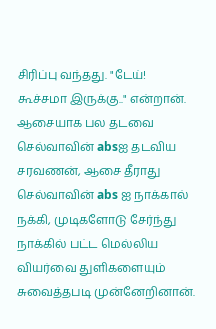சிரிப்பு வந்தது. "டேய்! கூச்சமா இருக்கு.." என்றான். ஆசையாக பல தடவை செல்வாவின் absஐ தடவிய சரவணன், ஆசை தீராது செல்வாவின் abs ஐ நாக்கால் நக்கி, முடிகளோடு சேர்ந்து நாக்கில் பட்ட மெல்லிய வியர்வை துளிகளையும் சுவைத்தபடி முன்னேறினான்.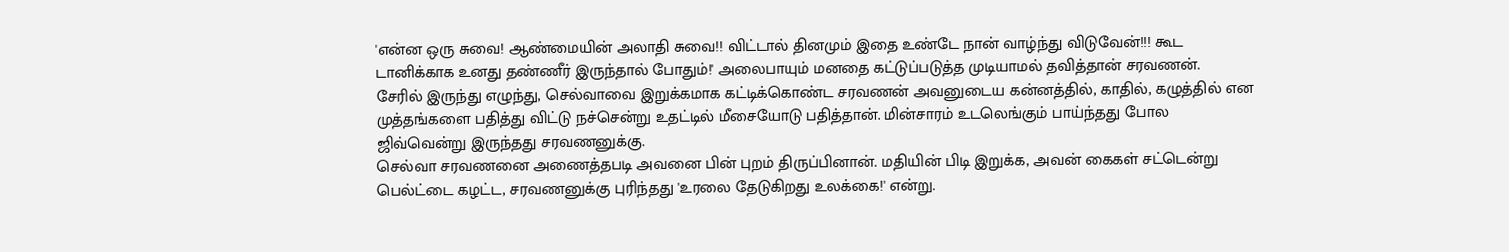'என்ன ஒரு சுவை! ஆண்மையின் அலாதி சுவை!! விட்டால் தினமும் இதை உண்டே நான் வாழ்ந்து விடுவேன்!!! கூட டானிக்காக உனது தண்ணீர் இருந்தால் போதும்!' அலைபாயும் மனதை கட்டுப்படுத்த முடியாமல் தவித்தான் சரவணன்.
சேரில் இருந்து எழுந்து, செல்வாவை இறுக்கமாக கட்டிக்கொண்ட சரவணன் அவனுடைய கன்னத்தில், காதில், கழுத்தில் என முத்தங்களை பதித்து விட்டு நச்சென்று உதட்டில் மீசையோடு பதித்தான். மின்சாரம் உடலெங்கும் பாய்ந்தது போல ஜிவ்வென்று இருந்தது சரவணனுக்கு.
செல்வா சரவணனை அணைத்தபடி அவனை பின் புறம் திருப்பினான். மதியின் பிடி இறுக்க, அவன் கைகள் சட்டென்று பெல்ட்டை கழட்ட, சரவணனுக்கு புரிந்தது 'உரலை தேடுகிறது உலக்கை!' என்று.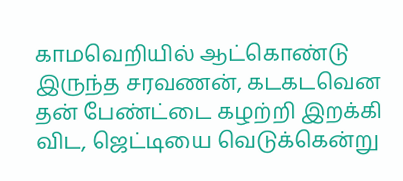காமவெறியில் ஆட்கொண்டு இருந்த சரவணன், கடகடவென தன் பேண்ட்டை கழற்றி இறக்கி விட, ஜெட்டியை வெடுக்கென்று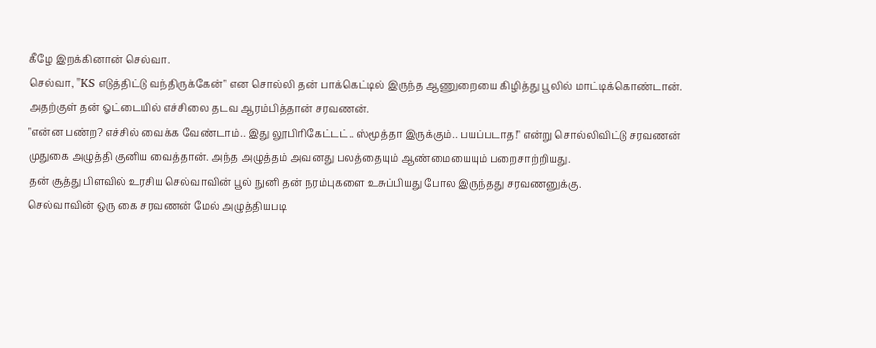கீழே இறக்கினான் செல்வா.
செல்வா, "KS எடுத்திட்டு வந்திருக்கேன்" என சொல்லி தன் பாக்கெட்டில் இருந்த ஆணுறையை கிழித்து பூலில் மாட்டிக்கொண்டான். அதற்குள் தன் ஓட்டையில் எச்சிலை தடவ ஆரம்பித்தான் சரவணன்.
"என்ன பண்ற? எச்சில் வைக்க வேண்டாம்.. இது லூபிரிகேட்டட்.. ஸ்மூத்தா இருக்கும்.. பயப்படாத!" என்று சொல்லிவிட்டு சரவணன் முதுகை அழுத்தி குனிய வைத்தான். அந்த அழுத்தம் அவனது பலத்தையும் ஆண்மையையும் பறைசாற்றியது.
தன் சூத்து பிளவில் உரசிய செல்வாவின் பூல் நுனி தன் நரம்புகளை உசுப்பியது போல இருந்தது சரவணனுக்கு.
செல்வாவின் ஒரு கை சரவணன் மேல் அழுத்தியபடி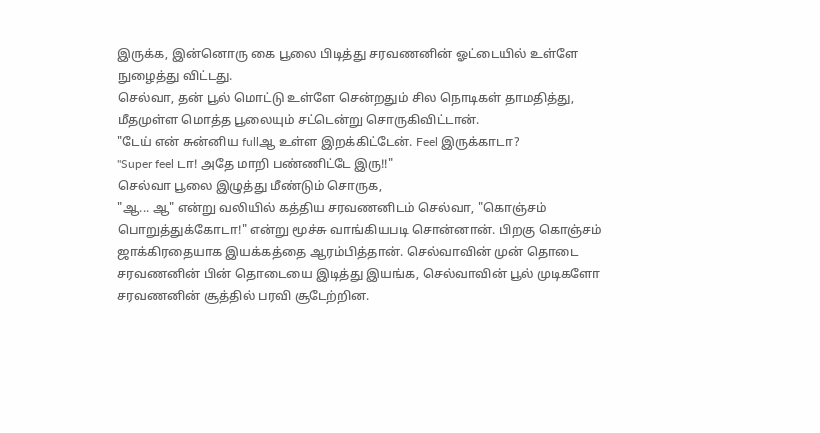இருக்க, இன்னொரு கை பூலை பிடித்து சரவணனின் ஓட்டையில் உள்ளே நுழைத்து விட்டது.
செல்வா, தன் பூல் மொட்டு உள்ளே சென்றதும் சில நொடிகள் தாமதித்து, மீதமுள்ள மொத்த பூலையும் சட்டென்று சொருகிவிட்டான்.
"டேய் என் சுன்னிய fullஆ உள்ள இறக்கிட்டேன். Feel இருக்காடா?
"Super feel டா! அதே மாறி பண்ணிட்டே இரு!!"
செல்வா பூலை இழுத்து மீண்டும் சொருக,
"ஆ... ஆ" என்று வலியில் கத்திய சரவணனிடம் செல்வா, "கொஞ்சம் பொறுத்துக்கோடா!" என்று மூச்சு வாங்கியபடி சொன்னான். பிறகு கொஞ்சம் ஜாக்கிரதையாக இயக்கத்தை ஆரம்பித்தான். செல்வாவின் முன் தொடை சரவணனின் பின் தொடையை இடித்து இயங்க, செல்வாவின் பூல் முடிகளோ சரவணனின் சூத்தில் பரவி சூடேற்றின.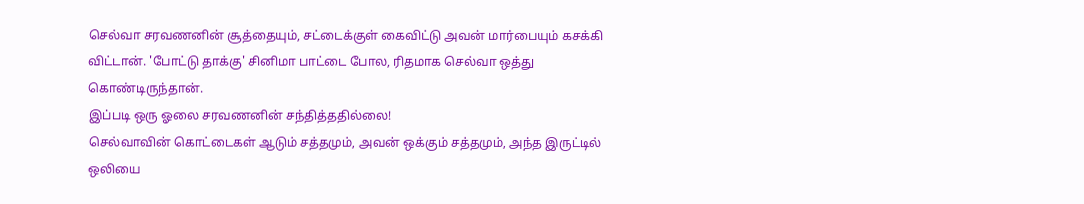செல்வா சரவணனின் சூத்தையும், சட்டைக்குள் கைவிட்டு அவன் மார்பையும் கசக்கி விட்டான். 'போட்டு தாக்கு' சினிமா பாட்டை போல, ரிதமாக செல்வா ஒத்து கொண்டிருந்தான்.
இப்படி ஒரு ஓலை சரவணனின் சந்தித்ததில்லை!
செல்வாவின் கொட்டைகள் ஆடும் சத்தமும், அவன் ஒக்கும் சத்தமும், அந்த இருட்டில் ஒலியை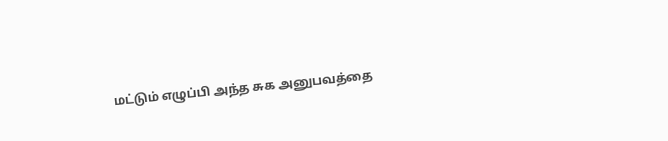மட்டும் எழுப்பி அந்த சுக அனுபவத்தை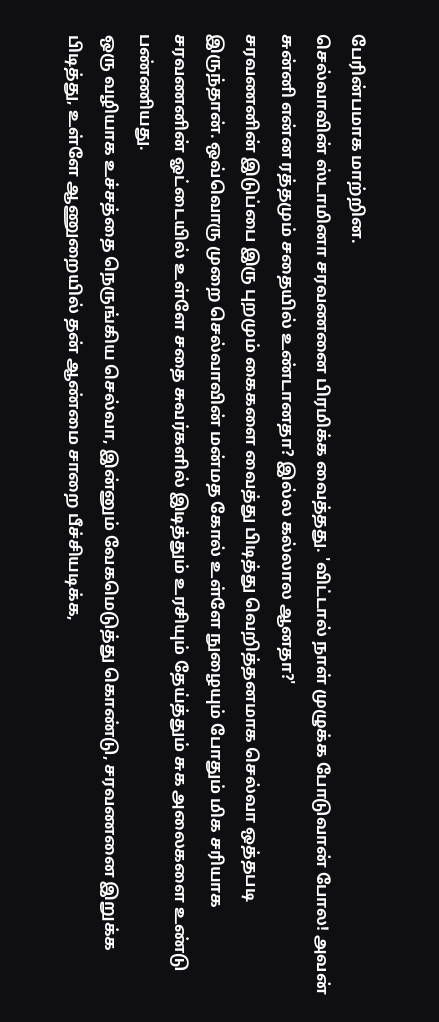பேரின்பமாக மாற்றின.
செல்வாவின் ஸ்டாமினா சரவணனை பிரமிக்க வைத்தது. 'விட்டால் நாள் முழுக்க போடுவான் போல! அவன் சுன்னி என்ன ரத்தமும் சதையில் உண்டானதா? இல்ல கல்லால ஆனதா?'
சரவணனின் இடுப்பை இரு புறமும் கைகளை வைத்து பிடித்து வெறித்தனமாக செல்வா ஒத்தபடி இருந்தான். ஒவ்வொரு முறை செல்வாவின் மன்மத கோல் உள்ளே நுழையும் போதும் மிக சரியாக சரவணனின் ஓட்டையில் உள்ளே சதை சுவர்களில் இடித்தும் உரசியும் தேய்த்தும் சுக அலைகளை உண்டு பண்ணியது.
ஒரு வழியாக உச்சத்தை நெருங்கிய செல்வா, இன்னும் வேகமெடுத்து கொண்டு, சரவணனை இறுக்க பிடித்து, உள்ளே ஆணுறையில் தன் ஆண்மை சாறை பீச்சியடிக்க,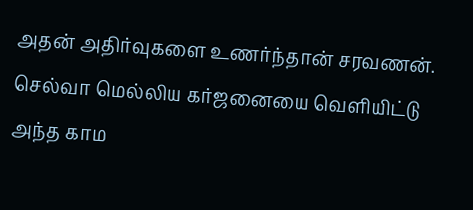அதன் அதிர்வுகளை உணர்ந்தான் சரவணன். செல்வா மெல்லிய கர்ஜனையை வெளியிட்டு அந்த காம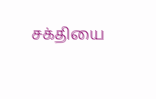சக்தியை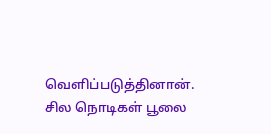வெளிப்படுத்தினான்.
சில நொடிகள் பூலை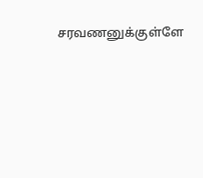சரவணனுக்குள்ளே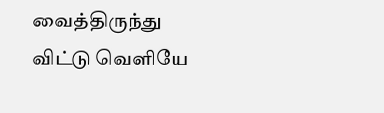வைத்திருந்து விட்டு வெளியே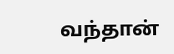வந்தான்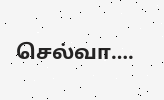செல்வா….